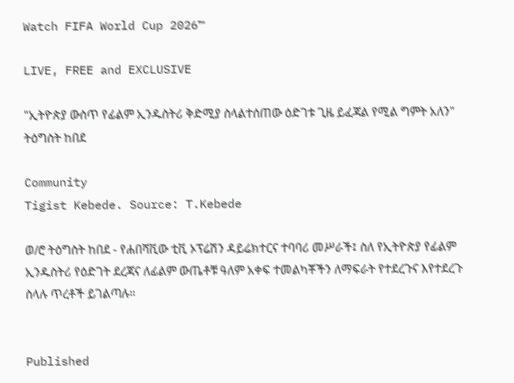Watch FIFA World Cup 2026™

LIVE, FREE and EXCLUSIVE

"ኢትዮጵያ ውስጥ የፊልም ኢንዱስትሪ ቅድሚያ ስላልተሰጠው ዕድገቱ ጊዜ ይፈጃል የሚል ግምት አለን" ትዕግስት ከበደ

Community
Tigist Kebede. Source: T.Kebede

ወ/ሮ ትዕግስት ከበደ - የሐበሻቪው ቲቪ ኦፕሬሽን ዳይሬክተርና ተባባሪ መሥራች፤ ስለ የኢትዮጵያ የፊልም ኢንዱስትሪ የዕድገት ደረጃና ለፊልም ውጤቶቹ ዓለም አቀፍ ተመልካቾችን ለማፍራት የተደረጉና እየተደረጉ ስላሉ ጥረቶች ይገልጣሉ።


Published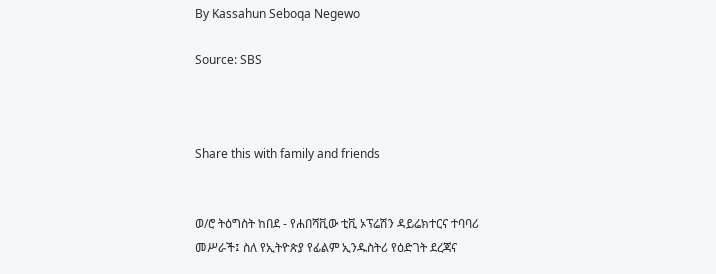By Kassahun Seboqa Negewo

Source: SBS



Share this with family and friends


ወ/ሮ ትዕግስት ከበደ - የሐበሻቪው ቲቪ ኦፕሬሽን ዳይሬክተርና ተባባሪ መሥራች፤ ስለ የኢትዮጵያ የፊልም ኢንዱስትሪ የዕድገት ደረጃና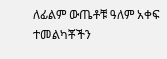ለፊልም ውጤቶቹ ዓለም አቀፍ ተመልካቾችን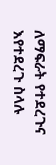ለማፍራት የተደረጉና እየተደረጉ ስላሉ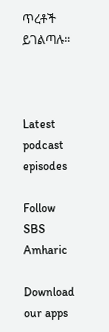ጥረቶች ይገልጣሉ።



Latest podcast episodes

Follow SBS Amharic

Download our apps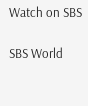Watch on SBS

SBS World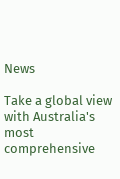News

Take a global view with Australia's most comprehensive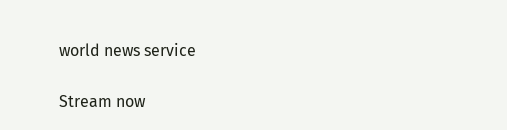world news service

Stream now